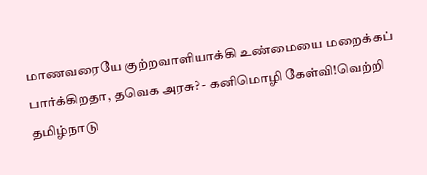மாணவரையே குற்றவாளியாக்கி உண்மையை மறைக்கப் பார்க்கிறதா, தவெக அரசு? - கனிமொழி கேள்வி!வெற்றி தமிழ்நாடு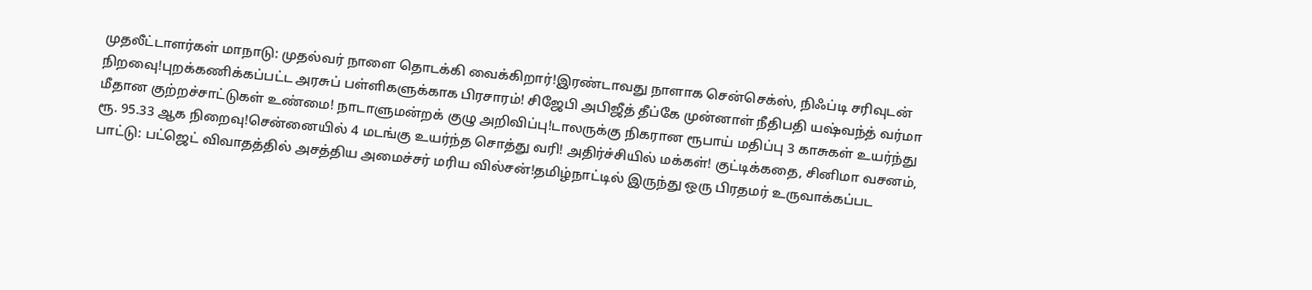முதலீட்டாளர்கள் மாநாடு: முதல்வர் நாளை தொடக்கி வைக்கிறார்!இரண்டாவது நாளாக சென்செக்ஸ், நிஃப்டி சரிவுடன் நிறவைு!புறக்கணிக்கப்பட்ட அரசுப் பள்ளிகளுக்காக பிரசாரம்! சிஜேபி அபிஜீத் தீப்கே முன்னாள் நீதிபதி யஷ்வந்த் வர்மா மீதான குற்றச்சாட்டுகள் உண்மை! நாடாளுமன்றக் குழு அறிவிப்பு!டாலருக்கு நிகரான ரூபாய் மதிப்பு 3 காசுகள் உயர்ந்து ரூ. 95.33 ஆக நிறைவு!சென்னையில் 4 மடங்கு உயர்ந்த சொத்து வரி! அதிர்ச்சியில் மக்கள்! குட்டிக்கதை, சினிமா வசனம், பாட்டு: பட்ஜெட் விவாதத்தில் அசத்திய அமைச்சர் மரிய வில்சன்!தமிழ்நாட்டில் இருந்து ஒரு பிரதமர் உருவாக்கப்பட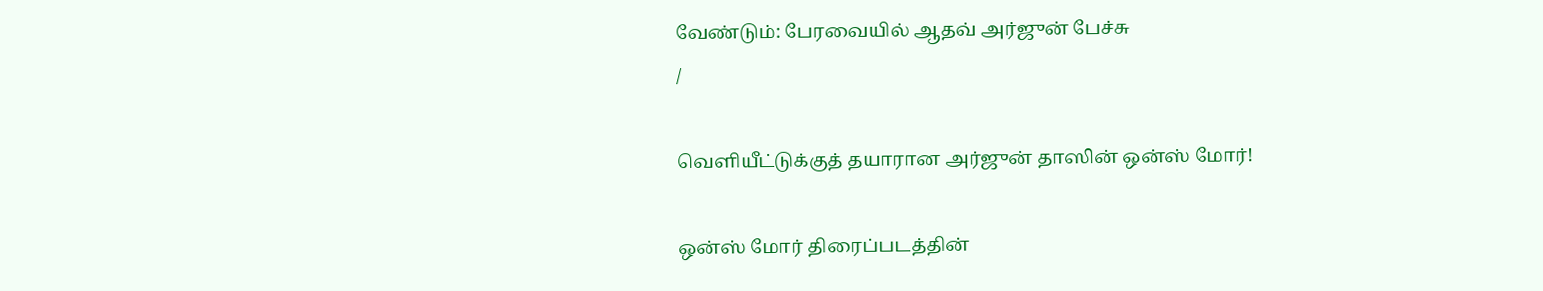வேண்டும்: பேரவையில் ஆதவ் அர்ஜுன் பேச்சு
/

வெளியீட்டுக்குத் தயாரான அர்ஜுன் தாஸின் ஒன்ஸ் மோர்!

ஒன்ஸ் மோர் திரைப்படத்தின்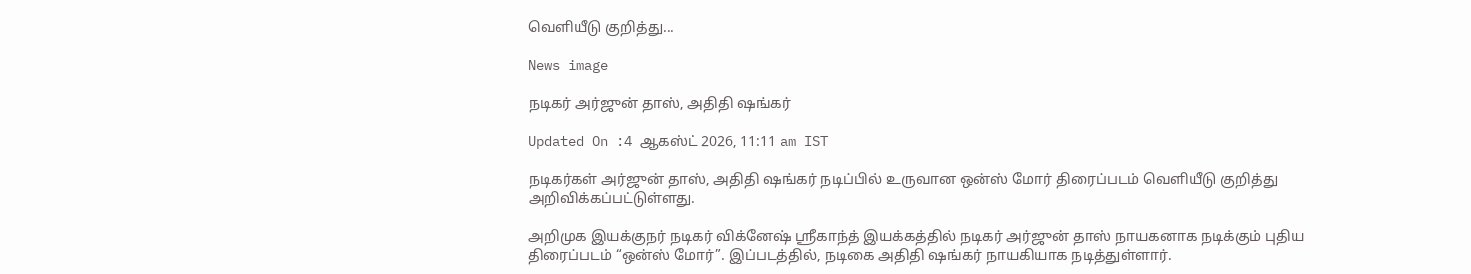வெளியீடு குறித்து...

News image

நடிகர் அர்ஜுன் தாஸ், அதிதி ஷங்கர்

Updated On :4 ஆகஸ்ட் 2026, 11:11 am IST

நடிகர்கள் அர்ஜுன் தாஸ், அதிதி ஷங்கர் நடிப்பில் உருவான ஒன்ஸ் மோர் திரைப்படம் வெளியீடு குறித்து அறிவிக்கப்பட்டுள்ளது.

அறிமுக இயக்குநர் நடிகர் விக்னேஷ் ஸ்ரீகாந்த் இயக்கத்தில் நடிகர் அர்ஜுன் தாஸ் நாயகனாக நடிக்கும் புதிய திரைப்படம் “ஒன்ஸ் மோர்”. இப்படத்தில், நடிகை அதிதி ஷங்கர் நாயகியாக நடித்துள்ளார்.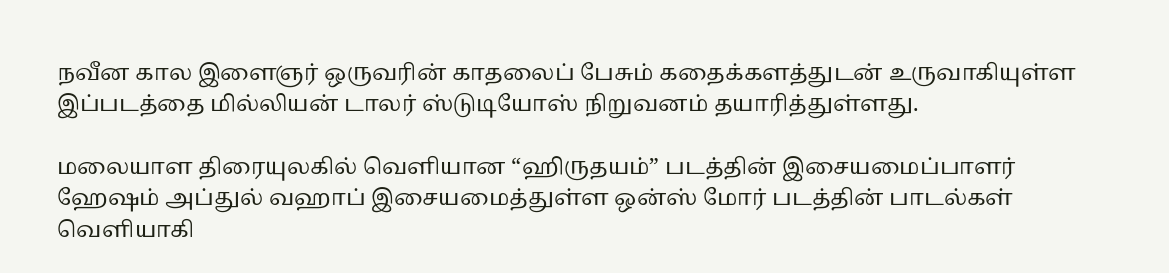நவீன கால இளைஞர் ஒருவரின் காதலைப் பேசும் கதைக்களத்துடன் உருவாகியுள்ள இப்படத்தை மில்லியன் டாலர் ஸ்டுடியோஸ் நிறுவனம் தயாரித்துள்ளது.

மலையாள திரையுலகில் வெளியான “ஹிருதயம்” படத்தின் இசையமைப்பாளர் ஹேஷம் அப்துல் வஹாப் இசையமைத்துள்ள ஒன்ஸ் மோர் படத்தின் பாடல்கள் வெளியாகி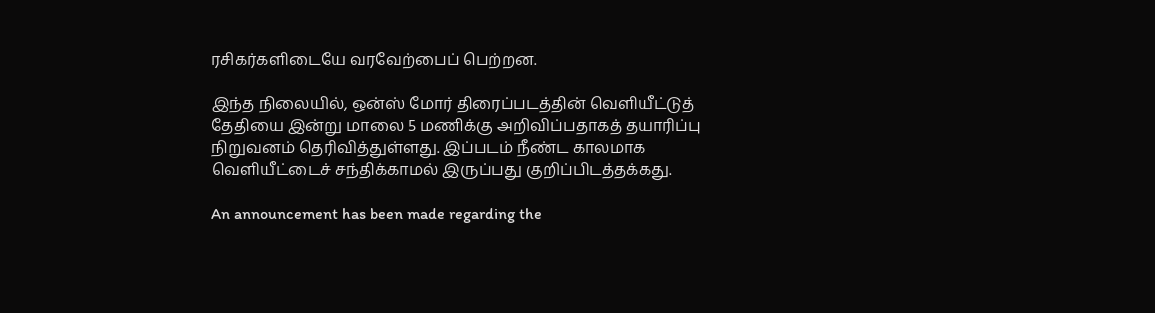ரசிகர்களிடையே வரவேற்பைப் பெற்றன.

இந்த நிலையில், ஒன்ஸ் மோர் திரைப்படத்தின் வெளியீட்டுத் தேதியை இன்று மாலை 5 மணிக்கு அறிவிப்பதாகத் தயாரிப்பு நிறுவனம் தெரிவித்துள்ளது. இப்படம் நீண்ட காலமாக வெளியீட்டைச் சந்திக்காமல் இருப்பது குறிப்பிடத்தக்கது.

An announcement has been made regarding the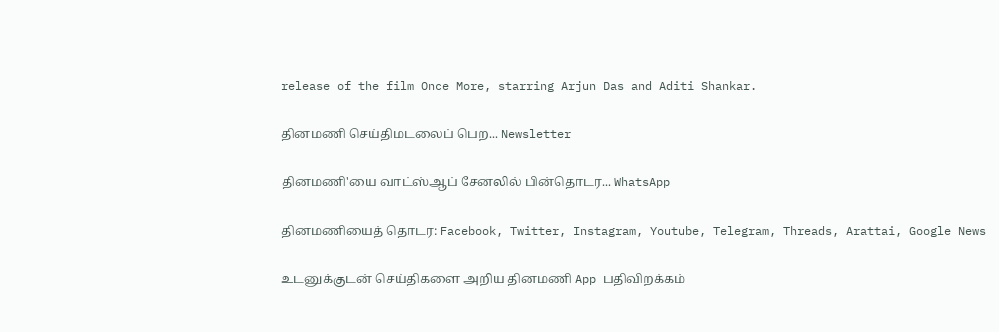release of the film Once More, starring Arjun Das and Aditi Shankar.

தினமணி செய்திமடலைப் பெற... Newsletter

தினமணி'யை வாட்ஸ்ஆப் சேனலில் பின்தொடர... WhatsApp

தினமணியைத் தொடர: Facebook, Twitter, Instagram, Youtube, Telegram, Threads, Arattai, Google News

உடனுக்குடன் செய்திகளை அறிய தினமணி App பதிவிறக்கம்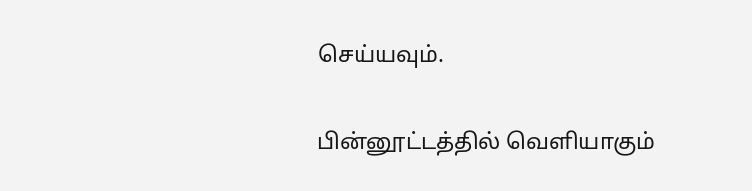செய்யவும்.

பின்னூட்டத்தில் வெளியாகும்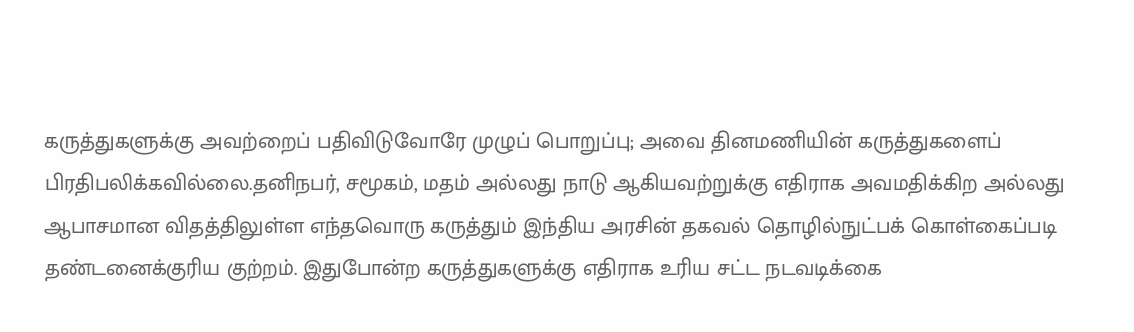கருத்துகளுக்கு அவற்றைப் பதிவிடுவோரே முழுப் பொறுப்பு; அவை தினமணியின் கருத்துகளைப் பிரதிபலிக்கவில்லை.தனிநபர், சமூகம், மதம் அல்லது நாடு ஆகியவற்றுக்கு எதிராக அவமதிக்கிற அல்லது ஆபாசமான விதத்திலுள்ள எந்தவொரு கருத்தும் இந்திய அரசின் தகவல் தொழில்நுட்பக் கொள்கைப்படி தண்டனைக்குரிய குற்றம். இதுபோன்ற கருத்துகளுக்கு எதிராக உரிய சட்ட நடவடிக்கை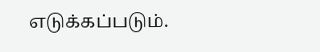எடுக்கப்படும்.